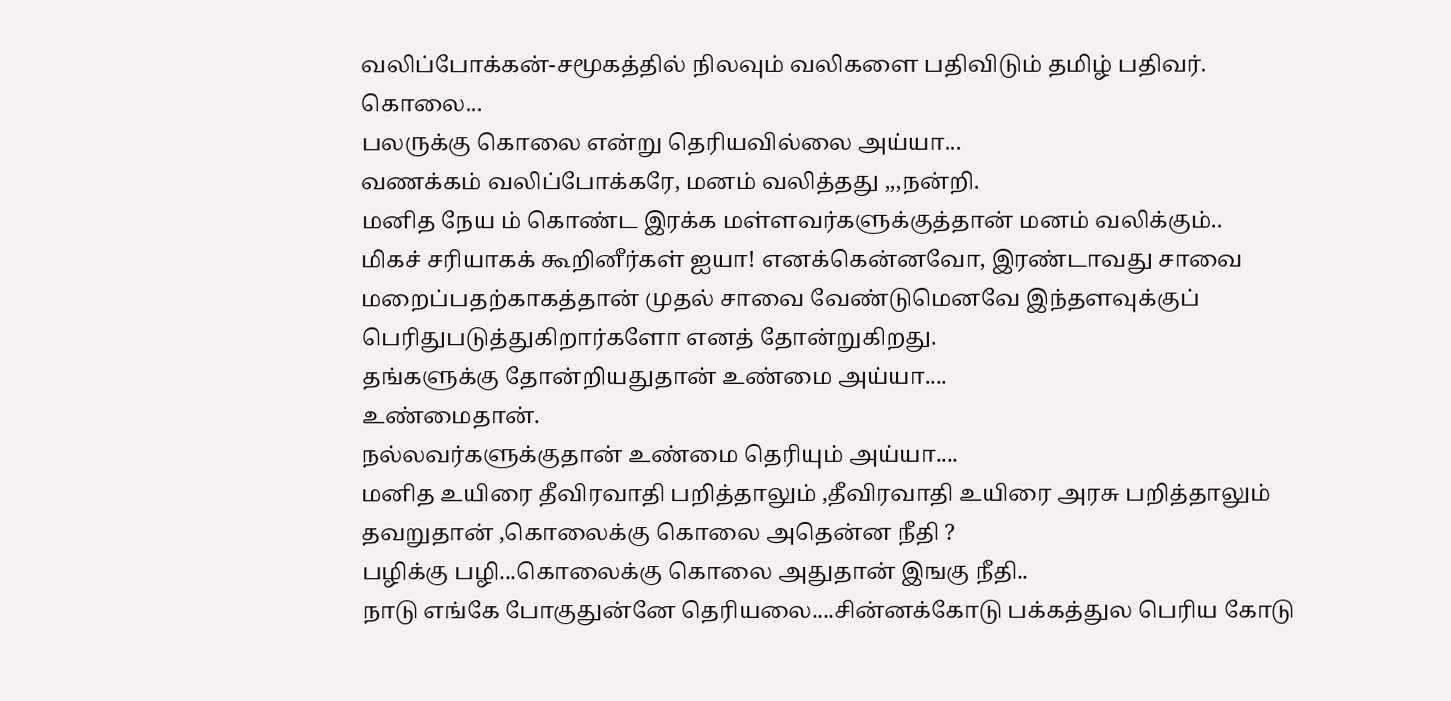வலிப்போக்கன்-சமூகத்தில் நிலவும் வலிகளை பதிவிடும் தமிழ் பதிவர்.
கொலை...
பலருக்கு கொலை என்று தெரியவில்லை அய்யா...
வணக்கம் வலிப்போக்கரே, மனம் வலித்தது ,,,நன்றி.
மனித நேய ம் கொண்ட இரக்க மள்ளவர்களுக்குத்தான் மனம் வலிக்கும்..
மிகச் சரியாகக் கூறினீர்கள் ஐயா! எனக்கென்னவோ, இரண்டாவது சாவை மறைப்பதற்காகத்தான் முதல் சாவை வேண்டுமெனவே இந்தளவுக்குப் பெரிதுபடுத்துகிறார்களோ எனத் தோன்றுகிறது.
தங்களுக்கு தோன்றியதுதான் உண்மை அய்யா....
உண்மைதான்.
நல்லவர்களுக்குதான் உண்மை தெரியும் அய்யா....
மனித உயிரை தீவிரவாதி பறித்தாலும் ,தீவிரவாதி உயிரை அரசு பறித்தாலும் தவறுதான் ,கொலைக்கு கொலை அதென்ன நீதி ?
பழிக்கு பழி...கொலைக்கு கொலை அதுதான் இஙகு நீதி..
நாடு எங்கே போகுதுன்னே தெரியலை....சின்னக்கோடு பக்கத்துல பெரிய கோடு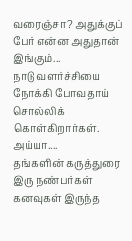வரைஞ்சா? அதுக்குப் பேர் என்ன அதுதான் இங்கும்...
நாடு வளர்ச்சியை நோக்கி போவதாய் சொல்லிக் கொள்கிறார்கள். அய்யா....
தங்களின் கருத்துரை
இரு நண்பர்கள் கனவுகள் இருந்த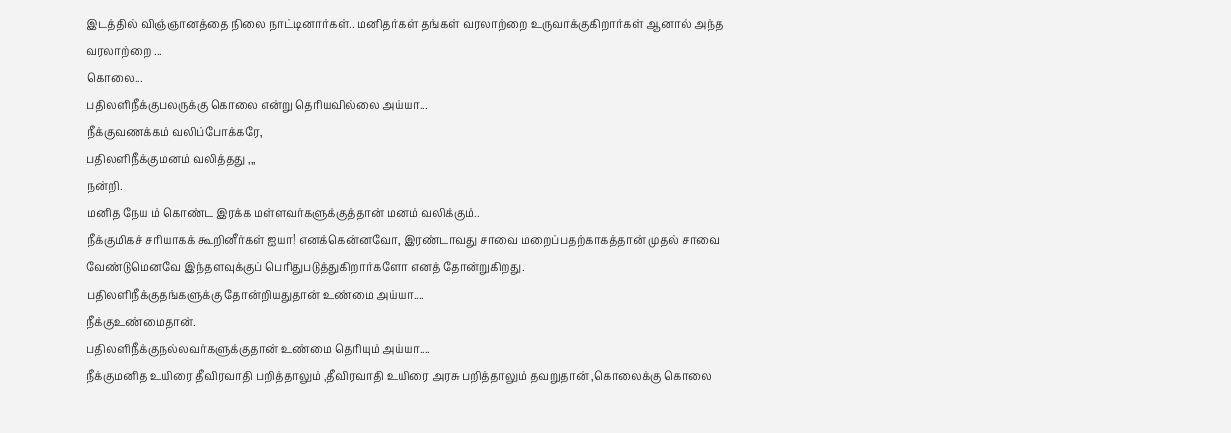இடத்தில் விஞ்ஞானத்தை நிலை நாட்டினார்கள்.. மனிதர்கள் தங்கள் வரலாற்றை உருவாக்குகிறார்கள் ஆனால் அந்த வரலாற்றை ...
கொலை...
பதிலளிநீக்குபலருக்கு கொலை என்று தெரியவில்லை அய்யா...
நீக்குவணக்கம் வலிப்போக்கரே,
பதிலளிநீக்குமனம் வலித்தது ,,,
நன்றி.
மனித நேய ம் கொண்ட இரக்க மள்ளவர்களுக்குத்தான் மனம் வலிக்கும்..
நீக்குமிகச் சரியாகக் கூறினீர்கள் ஐயா! எனக்கென்னவோ, இரண்டாவது சாவை மறைப்பதற்காகத்தான் முதல் சாவை வேண்டுமெனவே இந்தளவுக்குப் பெரிதுபடுத்துகிறார்களோ எனத் தோன்றுகிறது.
பதிலளிநீக்குதங்களுக்கு தோன்றியதுதான் உண்மை அய்யா....
நீக்குஉண்மைதான்.
பதிலளிநீக்குநல்லவர்களுக்குதான் உண்மை தெரியும் அய்யா....
நீக்குமனித உயிரை தீவிரவாதி பறித்தாலும் ,தீவிரவாதி உயிரை அரசு பறித்தாலும் தவறுதான் ,கொலைக்கு கொலை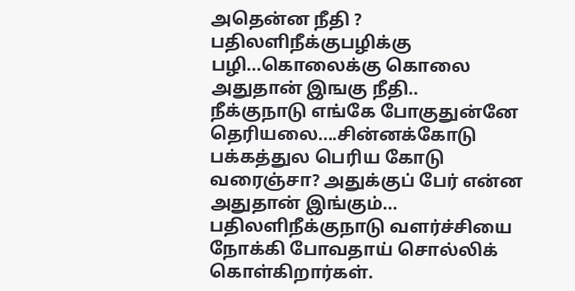அதென்ன நீதி ?
பதிலளிநீக்குபழிக்கு பழி...கொலைக்கு கொலை அதுதான் இஙகு நீதி..
நீக்குநாடு எங்கே போகுதுன்னே தெரியலை....சின்னக்கோடு பக்கத்துல பெரிய கோடு வரைஞ்சா? அதுக்குப் பேர் என்ன அதுதான் இங்கும்...
பதிலளிநீக்குநாடு வளர்ச்சியை நோக்கி போவதாய் சொல்லிக் கொள்கிறார்கள்.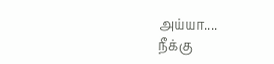அய்யா....
நீக்கு